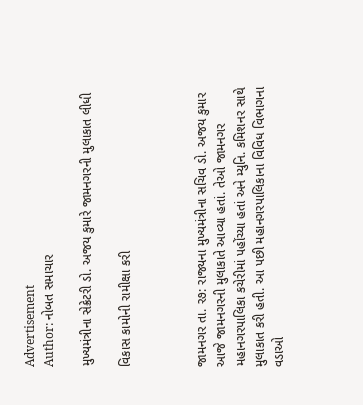Advertisement
Author: નોબત સમાચાર

મુખ્યમંત્રીના સેક્રેટરી ડો. અજય કુમારે જામનગરની મુલાકાત લીધી

વિકાસ કામોની રામીક્ષા કરી



જામનગર તા. ર૭: રાજ્યના મુખ્યમંત્રીના સચિવ ડો. અજય કુમાર આજે જામનગરની મુલાકાતે આવ્યા હતાં. તેઓ જામનગર મહાનગરપાલિકા કચેરીમાં પહોંચ્યા હતાં અને મ્યુનિ. કમિશનર સાથે મુલાકાત કરી હતી. આ પછી મહાનગરપાલિકાના વિવિધ વિભાગના વડાઓ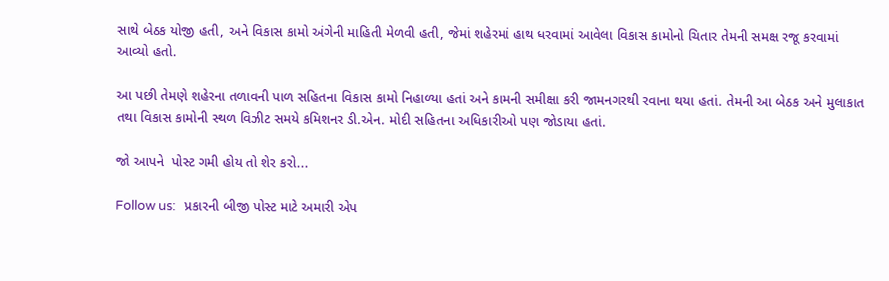સાથે બેઠક યોજી હતી, અને વિકાસ કામો અંગેની માહિતી મેળવી હતી, જેમાં શહેરમાં હાથ ધરવામાં આવેલા વિકાસ કામોનો ચિતાર તેમની સમક્ષ રજૂ કરવામાં આવ્યો હતો.

આ પછી તેમણે શહેરના તળાવની પાળ સહિતના વિકાસ કામો નિહાળ્યા હતાં અને કામની સમીક્ષા કરી જામનગરથી રવાના થયા હતાં. તેમની આ બેઠક અને મુલાકાત તથા વિકાસ કામોની સ્થળ વિઝીટ સમયે કમિશનર ડી.એન. મોદી સહિતના અધિકારીઓ પણ જોડાયા હતાં.

જો આપને  પોસ્ટ ગમી હોય તો શેર કરો...

Follow us:   પ્રકારની બીજી પોસ્ટ માટે અમારી એપ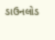ડાઉનલોડ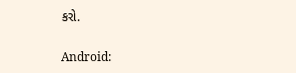કરો.

Android: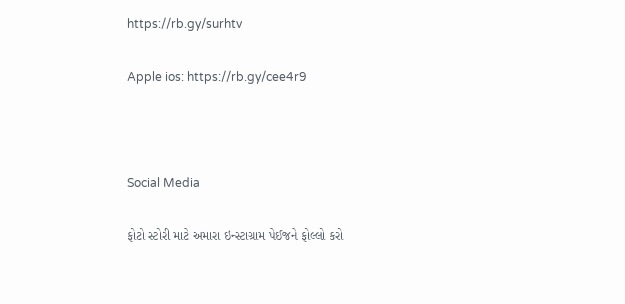https://rb.gy/surhtv

Apple ios: https://rb.gy/cee4r9



Social Media

ફોટો સ્ટોરી માટે અમારા ઇન્સ્ટાગ્રામ પેઈજને ફોલ્લો કરો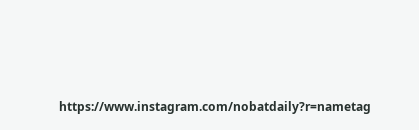https://www.instagram.com/nobatdaily?r=nametag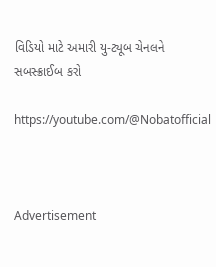વિડિયો માટે અમારી યુ-ટ્યૂબ ચેનલને સબસ્ક્રાઈબ કરો

https://youtube.com/@Nobatofficial



Advertisement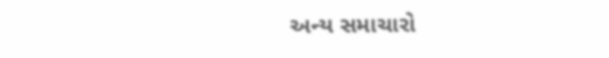અન્ય સમાચારો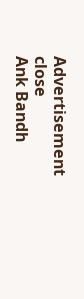Advertisement
close
Ank Bandh